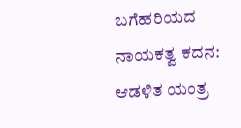ಬಗೆಹರಿಯದ ನಾಯಕತ್ವ ಕದನ: ಆಡಳಿತ ಯಂತ್ರ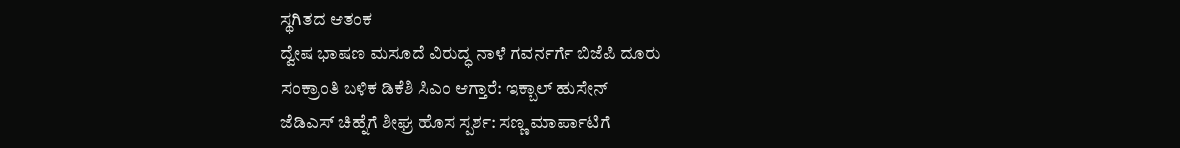ಸ್ಥಗಿತದ ಆತಂಕ
ದ್ವೇಷ ಭಾಷಣ ಮಸೂದೆ ವಿರುದ್ಧ ನಾಳೆ ಗವರ್ನರ್ಗೆ ಬಿಜೆಪಿ ದೂರು
ಸಂಕ್ರಾಂತಿ ಬಳಿಕ ಡಿಕೆಶಿ ಸಿಎಂ ಆಗ್ತಾರೆ: ಇಕ್ಬಾಲ್ ಹುಸೇನ್
ಜೆಡಿಎಸ್ ಚಿಹ್ನೆಗೆ ಶೀಘ್ರ ಹೊಸ ಸ್ಪರ್ಶ: ಸಣ್ಣ ಮಾರ್ಪಾಟಿಗೆ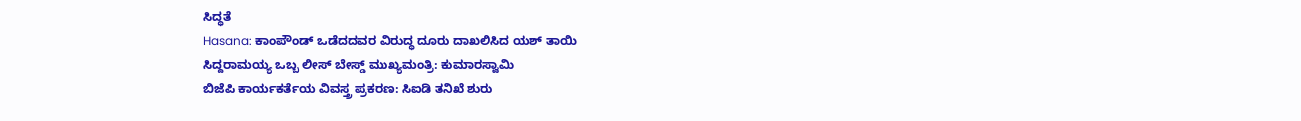ಸಿದ್ಧತೆ
Hasana: ಕಾಂಪೌಂಡ್ ಒಡೆದದವರ ವಿರುದ್ಧ ದೂರು ದಾಖಲಿಸಿದ ಯಶ್ ತಾಯಿ
ಸಿದ್ದರಾಮಯ್ಯ ಒಬ್ಬ ಲೀಸ್ ಬೇಸ್ಡ್ ಮುಖ್ಯಮಂತ್ರಿ: ಕುಮಾರಸ್ವಾಮಿ
ಬಿಜೆಪಿ ಕಾರ್ಯಕರ್ತೆಯ ವಿವಸ್ತ್ರ ಪ್ರಕರಣ: ಸಿಐಡಿ ತನಿಖೆ ಶುರು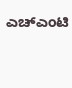ಎಚ್ಎಂಟಿ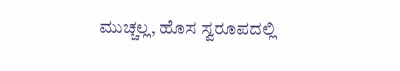ಮುಚ್ಚಲ್ಲ, ಹೊಸ ಸ್ವರೂಪದಲ್ಲಿ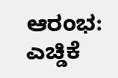ಆರಂಭ: ಎಚ್ಡಿಕೆ